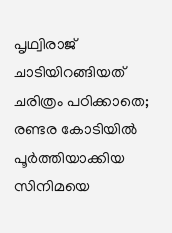പൃഥ്വിരാജ് ചാടിയിറങ്ങിയത് ചരിത്രം പഠിക്കാതെ; രണ്ടര കോടിയില്‍ പൂര്‍ത്തിയാക്കിയ സിനിമയെ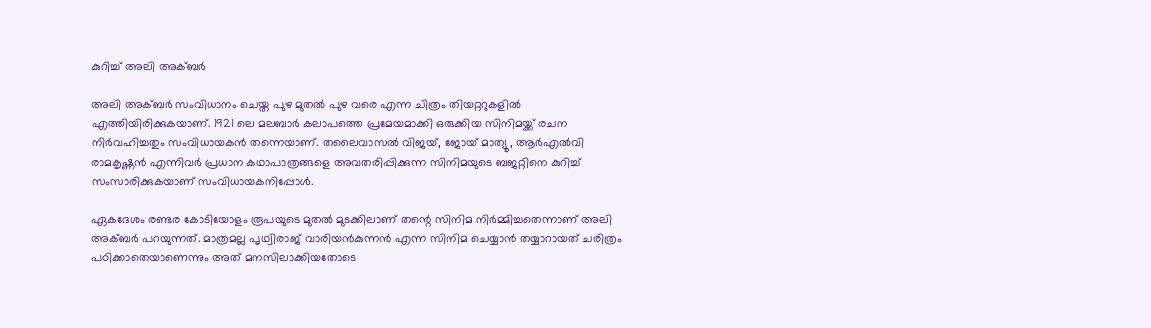കുറിച്ച് അലി അക്ബര്‍

അലി അക്ബര്‍ സംവിധാനം ചെയ്ത പുഴ മുതല്‍ പുഴ വരെ എന്ന ചിത്രം തിയറ്ററുകളില്‍ എത്തിയിരിക്കുകയാണ്. 1921 ലെ മലബാര്‍ കലാപത്തെ പ്രമേയമാക്കി ഒരുക്കിയ സിനിമയ്ക്ക് രചന നിര്‍വഹിച്ചതും സംവിധായകന്‍ തന്നെയാണ്. തലൈവാസല്‍ വിജയ്, ജോയ് മാത്യൂ, ആര്‍എല്‍വി രാമകൃഷ്ണന്‍ എന്നിവര്‍ പ്രധാന കഥാപാത്രങ്ങളെ അവതരിപ്പിക്കുന്ന സിനിമയുടെ ബജറ്റിനെ കുറിച്ച് സംസാരിക്കുകയാണ് സംവിധായകനിപ്പോള്‍.

ഏകദേശം രണ്ടര കോടിയോളം രൂപയുടെ മുതല്‍ മുടക്കിലാണ് തന്റെ സിനിമ നിര്‍മ്മിച്ചതെന്നാണ് അലി അക്ബര്‍ പറയുന്നത്. മാത്രമല്ല പൃഥ്വിരാജ് വാരിയന്‍കുന്നന്‍ എന്ന സിനിമ ചെയ്യാന്‍ തയ്യാറായത് ചരിത്രം പഠിക്കാതെയാണെന്നും അത് മനസിലാക്കിയതോടെ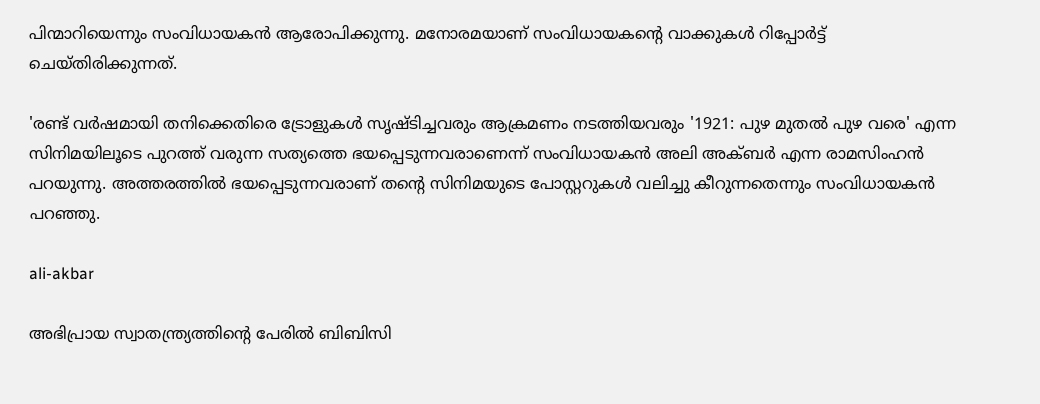പിന്മാറിയെന്നും സംവിധായകന്‍ ആരോപിക്കുന്നു. മനോരമയാണ് സംവിധായകന്റെ വാക്കുകള്‍ റിപ്പോര്‍ട്ട് ചെയ്തിരിക്കുന്നത്.

'രണ്ട് വര്‍ഷമായി തനിക്കെതിരെ ട്രോളുകള്‍ സൃഷ്ടിച്ചവരും ആക്രമണം നടത്തിയവരും '1921: പുഴ മുതല്‍ പുഴ വരെ' എന്ന സിനിമയിലൂടെ പുറത്ത് വരുന്ന സത്യത്തെ ഭയപ്പെടുന്നവരാണെന്ന് സംവിധായകന്‍ അലി അക്ബര്‍ എന്ന രാമസിംഹന്‍ പറയുന്നു. അത്തരത്തില്‍ ഭയപ്പെടുന്നവരാണ് തന്റെ സിനിമയുടെ പോസ്റ്ററുകള്‍ വലിച്ചു കീറുന്നതെന്നും സംവിധായകന്‍ പറഞ്ഞു.

ali-akbar

അഭിപ്രായ സ്വാതന്ത്ര്യത്തിന്റെ പേരില്‍ ബിബിസി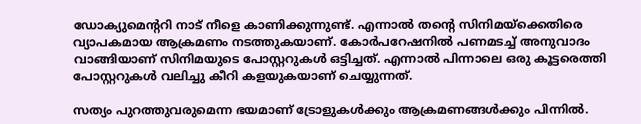ഡോക്യുമെന്ററി നാട് നീളെ കാണിക്കുന്നുണ്ട്. എന്നാല്‍ തന്റെ സിനിമയ്‌ക്കെതിരെ വ്യാപകമായ ആക്രമണം നടത്തുകയാണ്. കോര്‍പറേഷനില്‍ പണമടച്ച് അനുവാദം വാങ്ങിയാണ് സിനിമയുടെ പോസ്റ്ററുകള്‍ ഒട്ടിച്ചത്. എന്നാല്‍ പിന്നാലെ ഒരു കൂട്ടരെത്തി പോസ്റ്ററുകള്‍ വലിച്ചു കീറി കളയുകയാണ് ചെയ്യുന്നത്.

സത്യം പുറത്തുവരുമെന്ന ഭയമാണ് ട്രോളുകള്‍ക്കും ആക്രമണങ്ങള്‍ക്കും പിന്നില്‍.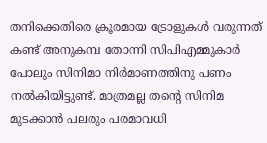തനിക്കെതിരെ ക്രൂരമായ ട്രോളുകള്‍ വരുന്നത് കണ്ട് അനുകമ്പ തോന്നി സിപിഎമ്മുകാര്‍ പോലും സിനിമാ നിര്‍മാണത്തിനു പണം നല്‍കിയിട്ടുണ്ട്. മാത്രമല്ല തന്റെ സിനിമ മുടക്കാന്‍ പലരും പരമാവധി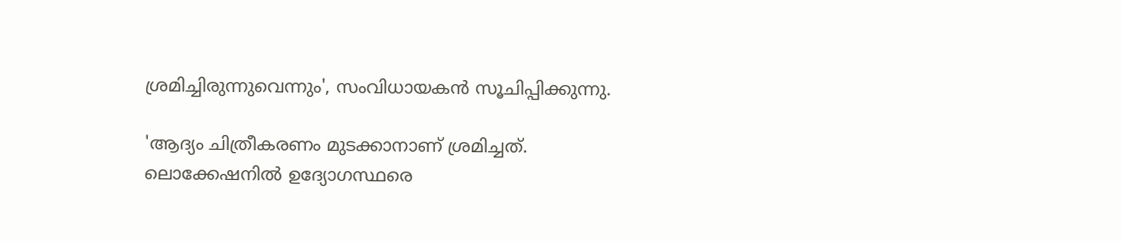ശ്രമിച്ചിരുന്നുവെന്നും', സംവിധായകന്‍ സൂചിപ്പിക്കുന്നു.

'ആദ്യം ചിത്രീകരണം മുടക്കാനാണ് ശ്രമിച്ചത്. ലൊക്കേഷനില്‍ ഉദ്യോഗസ്ഥരെ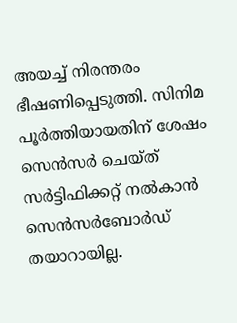അയച്ച് നിരന്തരം ഭീഷണിപ്പെടുത്തി. സിനിമ പൂര്‍ത്തിയായതിന് ശേഷം സെന്‍സര്‍ ചെയ്ത് സര്‍ട്ടിഫിക്കറ്റ് നല്‍കാന്‍ സെന്‍സര്‍ബോര്‍ഡ് തയാറായില്ല.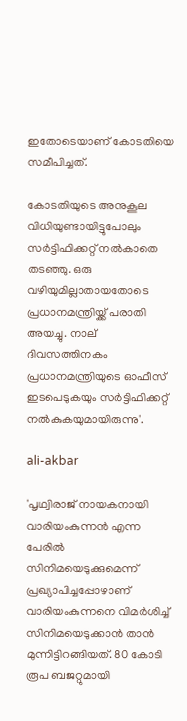ഇതോടെയാണ് കോടതിയെ സമീപിച്ചത്.

കോടതിയുടെ അനുകൂല വിധിയുണ്ടായിട്ടുപോലും സര്‍ട്ടിഫിക്കറ്റ് നല്‍കാതെ തടഞ്ഞു. ഒരു വഴിയുമില്ലാതായതോടെ പ്രധാനമന്ത്രിയ്ക്ക് പരാതി അയച്ചു. നാല് ദിവസത്തിനകം പ്രധാനമന്ത്രിയുടെ ഓഫീസ് ഇടപെടുകയും സര്‍ട്ടിഫിക്കറ്റ് നല്‍കുകയുമായിരുന്നു'.

ali-akbar

'പൃഥ്വിരാജ് നായകനായി വാരിയംകുന്നന്‍ എന്ന പേരില്‍ സിനിമയെടുക്കുമെന്ന് പ്രഖ്യാപിച്ചപ്പോഴാണ് വാരിയംകുന്നനെ വിമര്‍ശിച്ച് സിനിമയെടുക്കാന്‍ താന്‍ മുന്നിട്ടിറങ്ങിയത്. 80 കോടി രൂപ ബജറ്റുമായി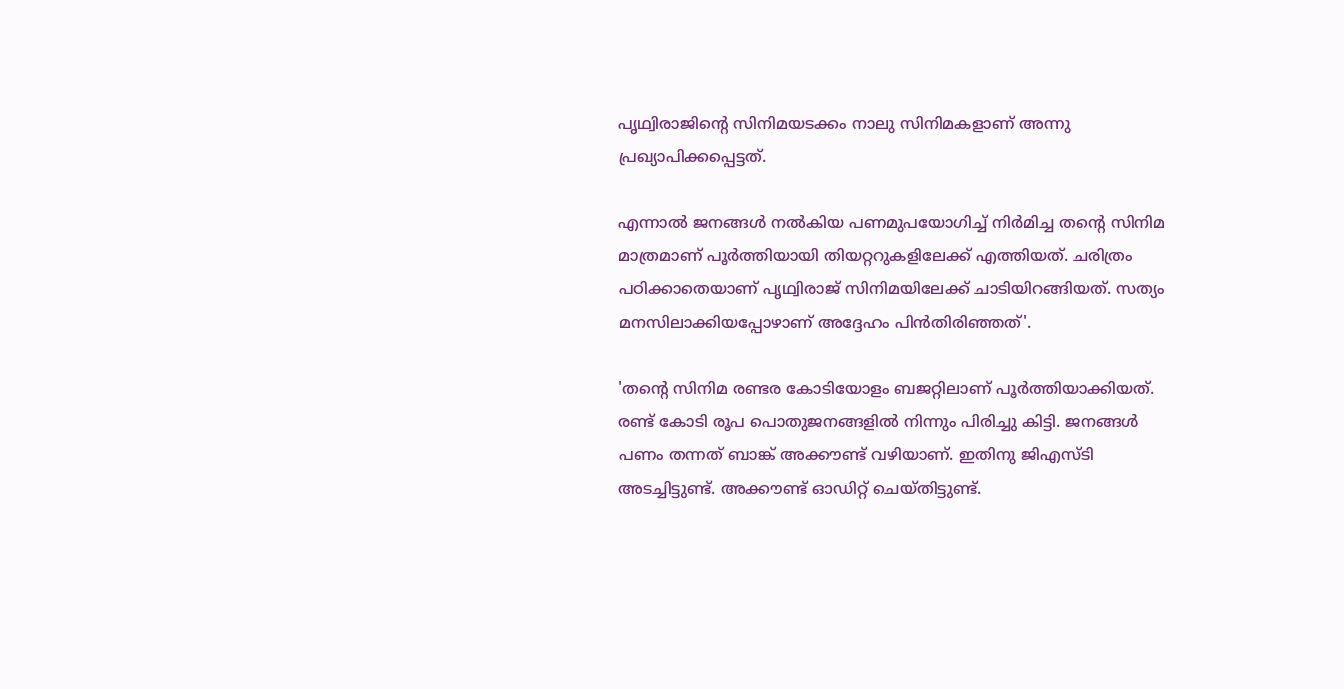പൃഥ്വിരാജിന്റെ സിനിമയടക്കം നാലു സിനിമകളാണ് അന്നു പ്രഖ്യാപിക്കപ്പെട്ടത്.

എന്നാല്‍ ജനങ്ങള്‍ നല്‍കിയ പണമുപയോഗിച്ച് നിര്‍മിച്ച തന്റെ സിനിമ മാത്രമാണ് പൂര്‍ത്തിയായി തിയറ്ററുകളിലേക്ക് എത്തിയത്. ചരിത്രം പഠിക്കാതെയാണ് പൃഥ്വിരാജ് സിനിമയിലേക്ക് ചാടിയിറങ്ങിയത്. സത്യം മനസിലാക്കിയപ്പോഴാണ് അദ്ദേഹം പിന്‍തിരിഞ്ഞത്'.

'തന്റെ സിനിമ രണ്ടര കോടിയോളം ബജറ്റിലാണ് പൂര്‍ത്തിയാക്കിയത്. രണ്ട് കോടി രൂപ പൊതുജനങ്ങളില്‍ നിന്നും പിരിച്ചു കിട്ടി. ജനങ്ങള്‍ പണം തന്നത് ബാങ്ക് അക്കൗണ്ട് വഴിയാണ്. ഇതിനു ജിഎസ്ടി അടച്ചിട്ടുണ്ട്. അക്കൗണ്ട് ഓഡിറ്റ് ചെയ്തിട്ടുണ്ട്.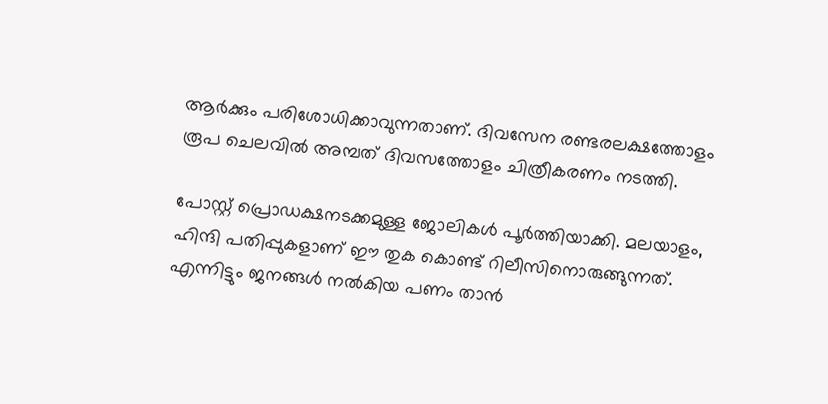ആര്‍ക്കും പരിശോധിക്കാവുന്നതാണ്. ദിവസേന രണ്ടരലക്ഷത്തോളം രൂപ ചെലവില്‍ അമ്പത് ദിവസത്തോളം ചിത്രീകരണം നടത്തി.

പോസ്റ്റ് പ്രൊഡക്ഷനടക്കമുള്ള ജോലികള്‍ പൂര്‍ത്തിയാക്കി. മലയാളം, ഹിന്ദി പതിപ്പുകളാണ് ഈ തുക കൊണ്ട് റിലീസിനൊരുങ്ങുന്നത്. എന്നിട്ടും ജനങ്ങള്‍ നല്‍കിയ പണം താന്‍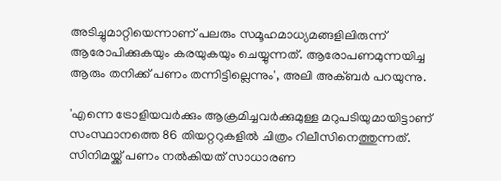അടിച്ചുമാറ്റിയെന്നാണ് പലരും സമൂഹമാധ്യമങ്ങളിലിരുന്ന് ആരോപിക്കുകയും കരയുകയും ചെയ്യുന്നത്. ആരോപണമുന്നയിച്ച ആരും തനിക്ക് പണം തന്നിട്ടില്ലെന്നും', അലി അക്ബര്‍ പറയുന്നു.

'എന്നെ ട്രോളിയവര്‍ക്കും ആക്രമിച്ചവര്‍ക്കുമുള്ള മറുപടിയുമായിട്ടാണ് സംസ്ഥാനത്തെ 86 തിയറ്ററുകളില്‍ ചിത്രം റിലീസിനെത്തുന്നത്. സിനിമയ്ക്ക് പണം നല്‍കിയത് സാധാരണ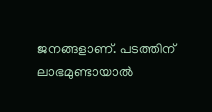ജനങ്ങളാണ്. പടത്തിന് ലാഭമുണ്ടായാല്‍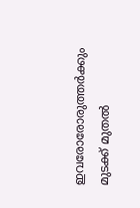ഇവരോരോരുത്തര്‍ക്കും മുടക്ക് മുതല്‍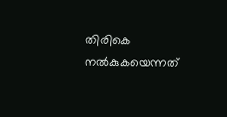തിരികെ നല്‍കുകയെന്നത്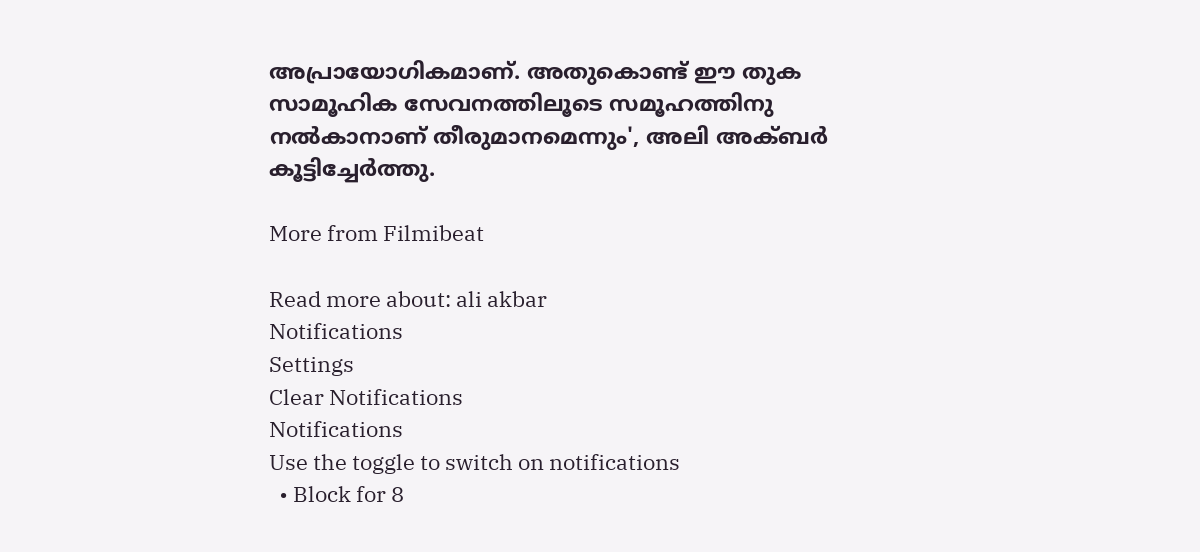അപ്രായോഗികമാണ്. അതുകൊണ്ട് ഈ തുക സാമൂഹിക സേവനത്തിലൂടെ സമൂഹത്തിനു നല്‍കാനാണ് തീരുമാനമെന്നും', അലി അക്ബര്‍ കൂട്ടിച്ചേര്‍ത്തു.

More from Filmibeat

Read more about: ali akbar
Notifications
Settings
Clear Notifications
Notifications
Use the toggle to switch on notifications
  • Block for 8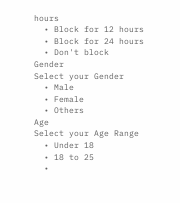hours
  • Block for 12 hours
  • Block for 24 hours
  • Don't block
Gender
Select your Gender
  • Male
  • Female
  • Others
Age
Select your Age Range
  • Under 18
  • 18 to 25
  •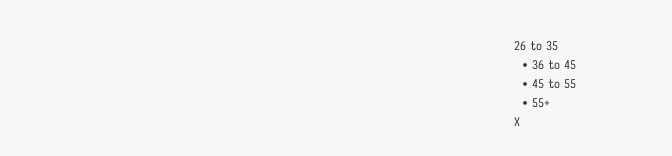26 to 35
  • 36 to 45
  • 45 to 55
  • 55+
X